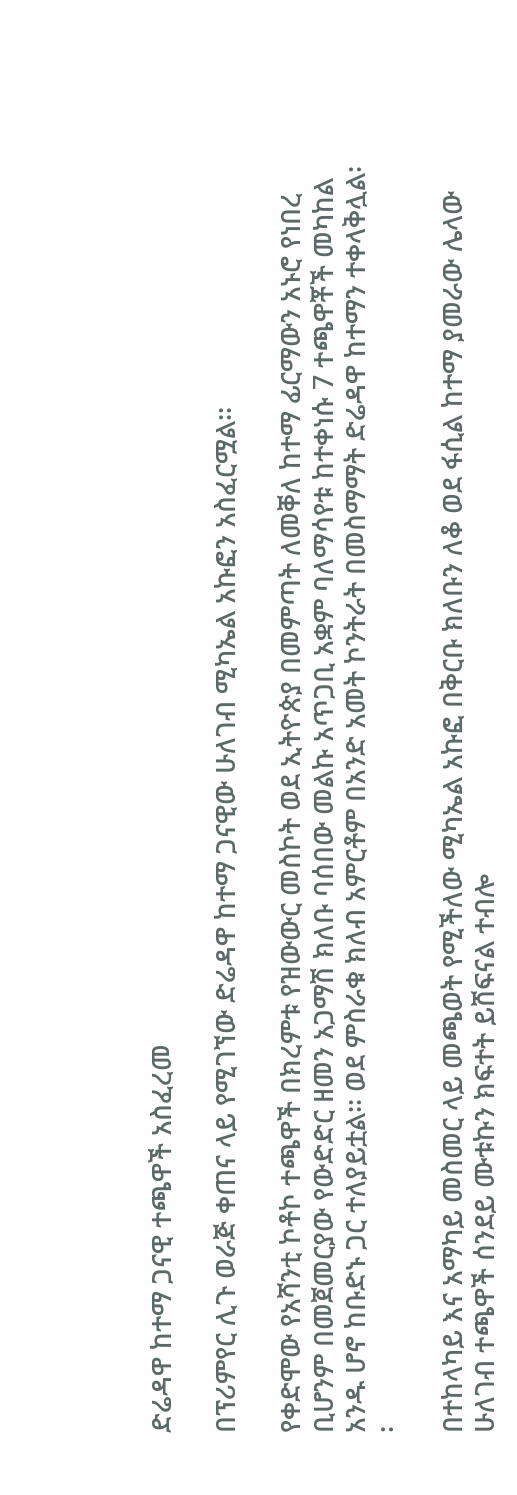ድሬዳዋ ከተማ ጋናዊ ተጫዋች አስፈረመ

በፕሪምየር ሊጉ ወራጅ ቀጠና ላይ የሚገኘው ድሬዳዋ ከተማ ጋናዊው ሁለገብ ሚካኤል አኩፎን አስፈርሟል፡፡

የቀድሞው የአሻንቲ ኮቶኮ ተጫዋች በክረምቱ የዝውውር መስኮት ወደ ኢትዮጵያ በመምጣት ለመቐለ ከተማ ፊርማውን አኑሮ የነበረ ቢሆንም በመጀመርያው የውድድር ዘመን አጋማሽ ክለቡ ባሰበው መልኩ አጥጋቢ አቋም ባለማሳየቱ ከተቀነሱ 7 ተጫዋቾች መካከል አንዱ ሆኖ ከቡድኑ ጋር ተለያይቷል፡፡ ወደ ምስራቁ ክለብ አምርቶም በአንድ አመት ኮንትራት በመስማማት ድሬዳዋ ከተማን ተቀላቅሏል፡፡

በተከላካይ እና አማካይ መስመር ላይ መጫወት የሚችለው ሚካኤል አኩፎ በቅርቡ ክለቡን ለቆ ወደ ፋሲል ከተማ ያመራው ሌላው ሁለገብ ተጫዋች ሰንደይ ሙቱኩን ክፍተት ይሸፍናል ተብሎ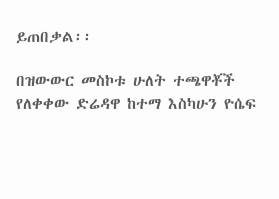ይጠበቃል፡፡

በዝውውር መስኮቱ ሁለት ተጫዋቾች የለቀቀው ድሬዳዋ ከተማ እስካሁን ዮሴፍ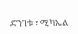ድንገቱ ፣ ሚካኤል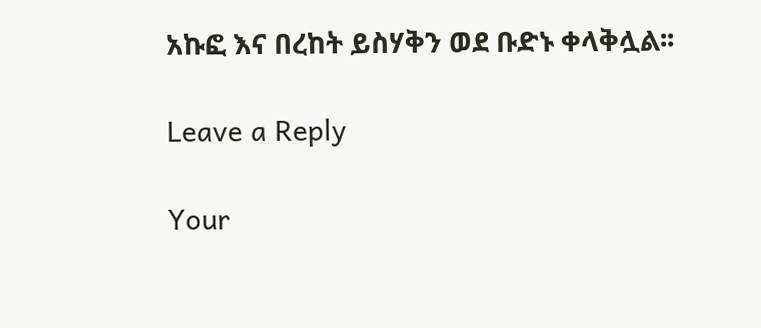አኩፎ እና በረከት ይስሃቅን ወደ ቡድኑ ቀላቅሏል፡፡

Leave a Reply

Your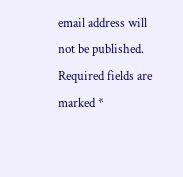email address will not be published. Required fields are marked *